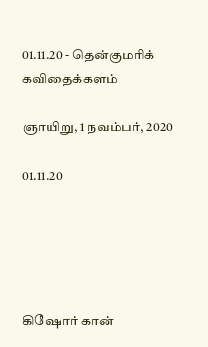01.11.20 - தென்குமரிக் கவிதைக்களம்

ஞாயிறு, 1 நவம்பர், 2020

01.11.20





கிஷோர் கான்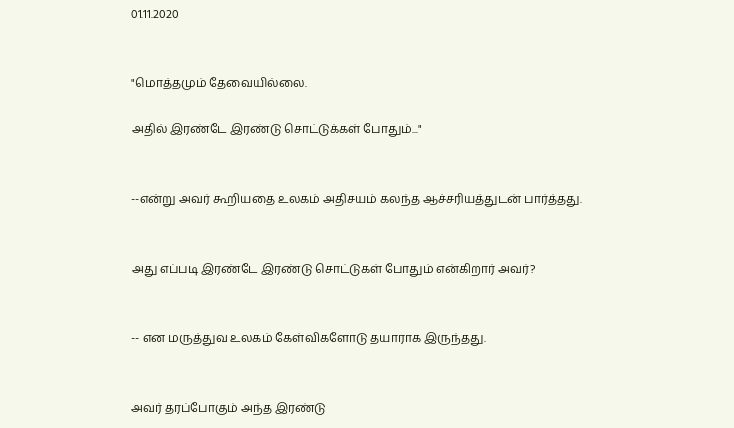01.11.2020


"மொத்தமும் தேவையில்லை.

அதில் இரண்டே இரண்டு சொட்டுக்கள் போதும்..."


--என்று அவர் கூறியதை உலகம் அதிசயம் கலந்த ஆச்சரியத்துடன் பார்த்தது.


அது எப்படி இரண்டே இரண்டு சொட்டுகள் போதும் என்கிறார் அவர்?


-- என மருத்துவ உலகம் கேள்விகளோடு தயாராக இருந்தது.


அவர் தரப்போகும் அந்த இரண்டு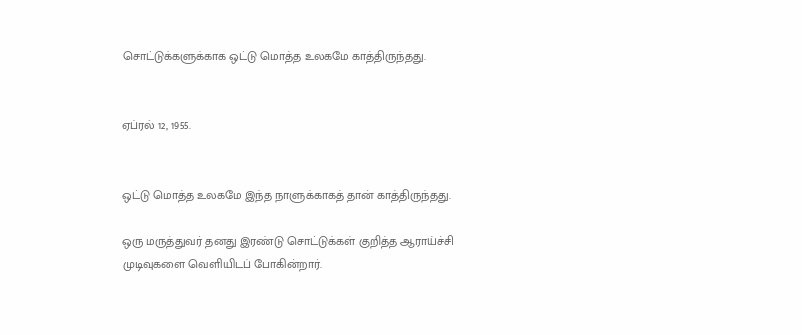சொட்டுக்களுக்காக ஒட்டு மொத்த உலகமே காத்திருந்தது.


ஏப்ரல் 12, 1955.


ஒட்டு மொத்த உலகமே இந்த நாளுக்காகத் தான் காத்திருந்தது.

ஒரு மருத்துவர் தனது இரண்டு சொட்டுக்கள் குறித்த ஆராய்ச்சி முடிவுகளை வெளியிடப் போகின்றார்.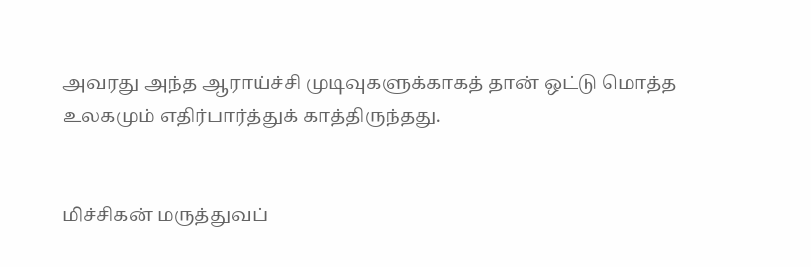அவரது அந்த ஆராய்ச்சி முடிவுகளுக்காகத் தான் ஒட்டு மொத்த உலகமும் எதிர்பார்த்துக் காத்திருந்தது.


மிச்சிகன் மருத்துவப்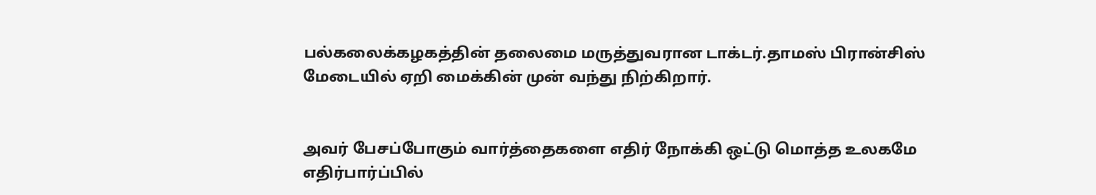பல்கலைக்கழகத்தின் தலைமை மருத்துவரான டாக்டர்.தாமஸ் பிரான்சிஸ் மேடையில் ஏறி மைக்கின் முன் வந்து நிற்கிறார்.


அவர் பேசப்போகும் வார்த்தைகளை எதிர் நோக்கி ஒட்டு மொத்த உலகமே எதிர்பார்ப்பில்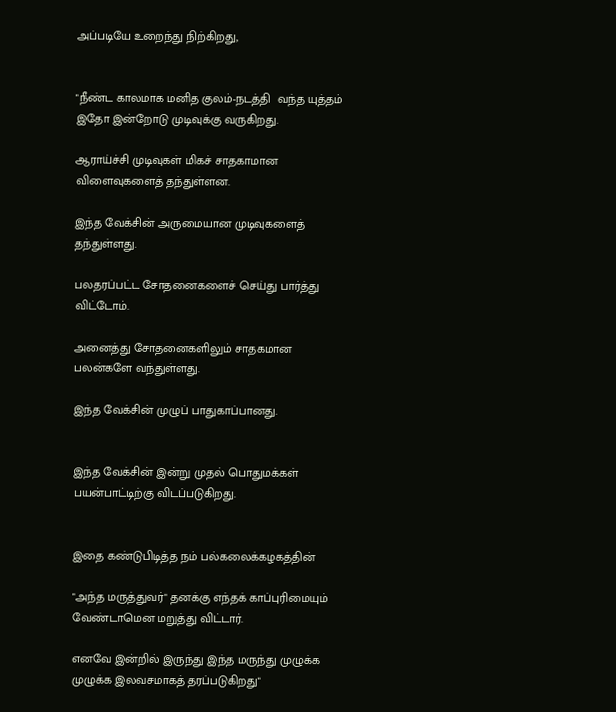அப்படியே உறைந்து நிற்கிறது,


"நீண்ட காலமாக மனித குலம்-நடத்தி  வந்த யுத்தம் இதோ இன்றோடு முடிவுக்கு வருகிறது.

ஆராய்ச்சி முடிவுகள் மிகச் சாதகாமான விளைவுகளைத் தந்துள்ளன.

இந்த வேக்சின் அருமையான முடிவுகளைத் தந்துள்ளது.

பலதரப்பட்ட சோதனைகளைச் செய்து பார்த்து விட்டோம்.

அனைத்து சோதனைகளிலும் சாதகமான பலன்களே வந்துள்ளது.

இந்த வேக்சின் முழுப் பாதுகாப்பானது.


இந்த வேக்சின் இன்று முதல் பொதுமக்கள் பயன்பாட்டிற்கு விடப்படுகிறது.


இதை கண்டுபிடித்த நம் பல்கலைக்கழகத்தின்

"அந்த மருத்துவர்" தனக்கு எந்தக் காப்புரிமையும் வேண்டாமென மறுத்து விட்டார்.

எனவே இன்றில் இருந்து இந்த மருந்து முழுக்க முழுக்க இலவசமாகத் தரப்படுகிறது"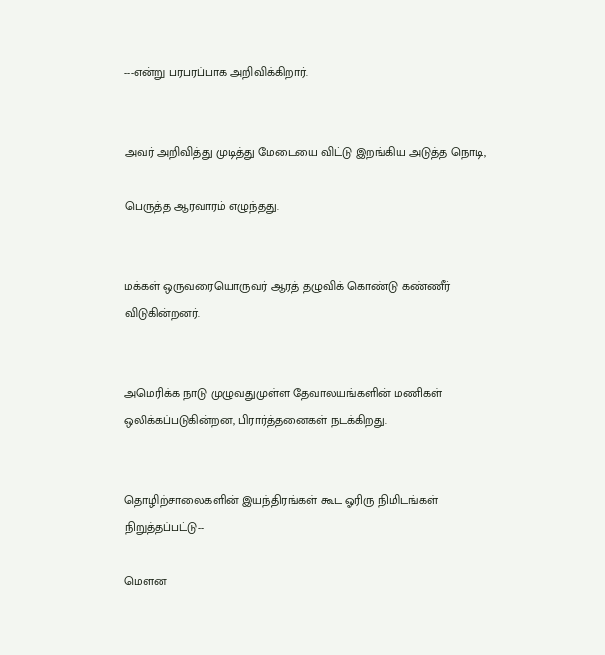---என்று பரபரப்பாக அறிவிக்கிறார்.


அவர் அறிவித்து முடித்து மேடையை விட்டு இறங்கிய அடுத்த நொடி,

பெருத்த ஆரவாரம் எழுந்தது.


மக்கள் ஒருவரையொருவர் ஆரத் தழுவிக் கொண்டு கண்ணீர் விடுகின்றனர்.


அமெரிக்க நாடு முழுவதுமுள்ள தேவாலயங்களின் மணிகள் ஒலிக்கப்படுகின்றன, பிரார்த்தனைகள் நடக்கிறது.


தொழிற்சாலைகளின் இயந்திரங்கள் கூட ஓரிரு நிமிடங்கள் நிறுத்தப்பட்டு--

மௌன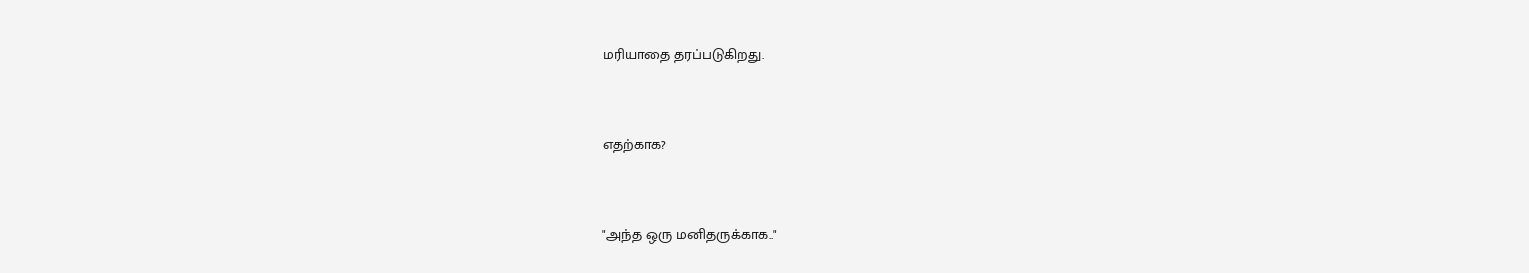மரியாதை தரப்படுகிறது.


எதற்காக?


"அந்த ஒரு மனிதருக்காக.."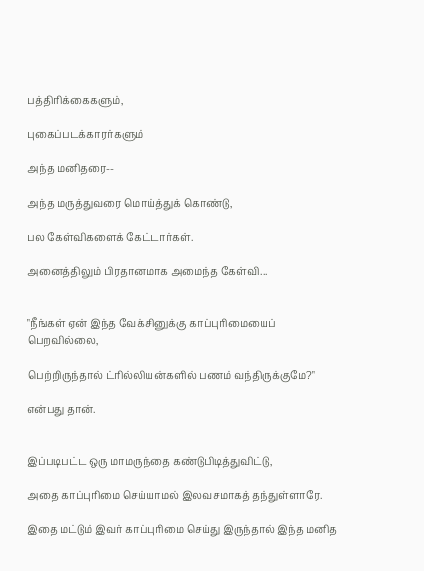பத்திரிக்கைகளும்,

புகைப்படக்காரர்களும்

அந்த மனிதரை--

அந்த மருத்துவரை மொய்த்துக் கொண்டு,

பல கேள்விகளைக் கேட்டார்கள்.

அனைத்திலும் பிரதானமாக அமைந்த கேள்வி...


"நீங்கள் ஏன் இந்த வேக்சினுக்கு காப்புரிமையைப் பெறவில்லை,

பெற்றிருந்தால் ட்ரில்லியன்களில் பணம் வந்திருக்குமே?"

என்பது தான்.


இப்படிபட்ட ஒரு மாமருந்தை கண்டுபிடித்துவிட்டு,

அதை காப்புரிமை செய்யாமல் இலவசமாகத் தந்துள்ளாரே.

இதை மட்டும் இவர் காப்புரிமை செய்து இருந்தால் இந்த மனித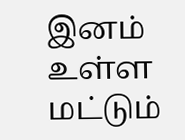இனம் உள்ள மட்டும்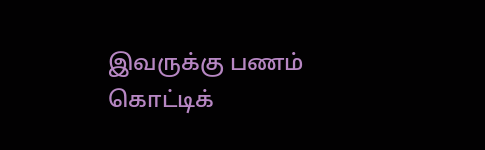இவருக்கு பணம் கொட்டிக்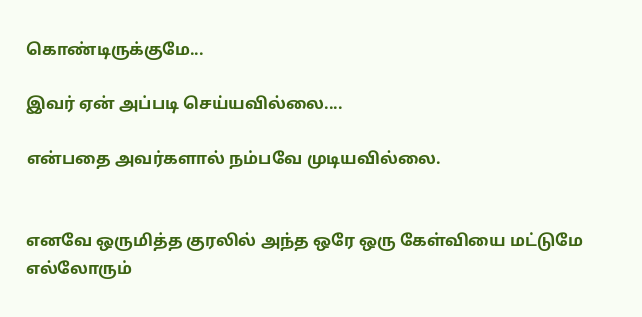கொண்டிருக்குமே...

இவர் ஏன் அப்படி செய்யவில்லை....

என்பதை அவர்களால் நம்பவே முடியவில்லை.


எனவே ஒருமித்த குரலில் அந்த ஒரே ஒரு கேள்வியை மட்டுமே எல்லோரும்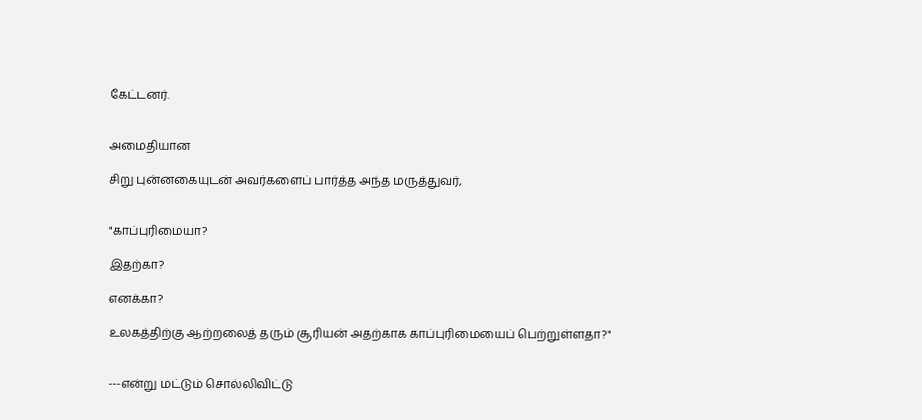கேட்டனர்.


அமைதியான

சிறு புன்னகையுடன் அவர்களைப் பார்த்த அந்த மருத்துவர்,


"காப்புரிமையா?

இதற்கா?

எனக்கா?

உலகத்திற்கு ஆற்றலைத் தரும் சூரியன் அதற்காக காப்புரிமையைப் பெற்றுள்ளதா?"


---என்று மட்டும் சொல்லிவிட்டு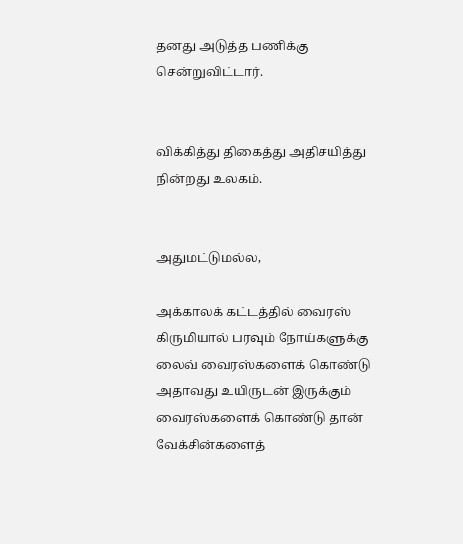தனது அடுத்த பணிக்கு சென்றுவிட்டார்.


விக்கித்து திகைத்து அதிசயித்து நின்றது உலகம்.


அதுமட்டுமல்ல,

அக்காலக் கட்டத்தில் வைரஸ் கிருமியால் பரவும் நோய்களுக்கு லைவ் வைரஸ்களைக் கொண்டு அதாவது உயிருடன் இருக்கும் வைரஸ்களைக் கொண்டு தான் வேக்சின்களைத்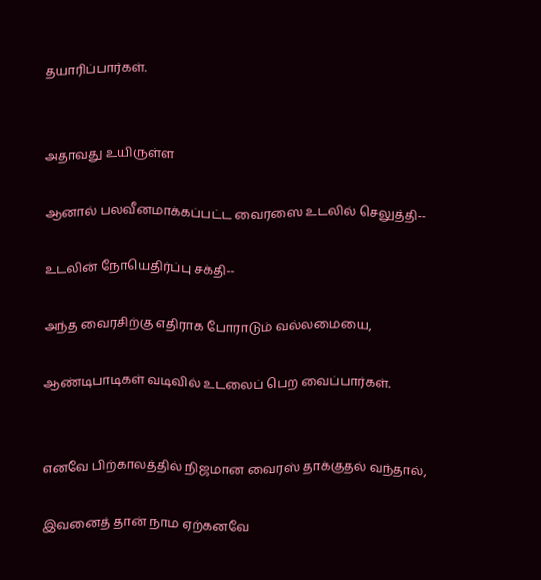தயாரிப்பார்கள்.


அதாவது உயிருள்ள

ஆனால் பலவீனமாக்கப்பட்ட வைரஸை உடலில் செலுத்தி--

உடலின் நோயெதிர்ப்பு சக்தி--

அந்த வைரசிற்கு எதிராக போராடும் வல்லமையை,

ஆண்டிபாடிகள் வடிவில் உடலைப் பெற வைப்பார்கள்.


எனவே பிற்காலத்தில் நிஜமான வைரஸ் தாக்குதல் வந்தால்,

இவனைத் தான் நாம ஏற்கனவே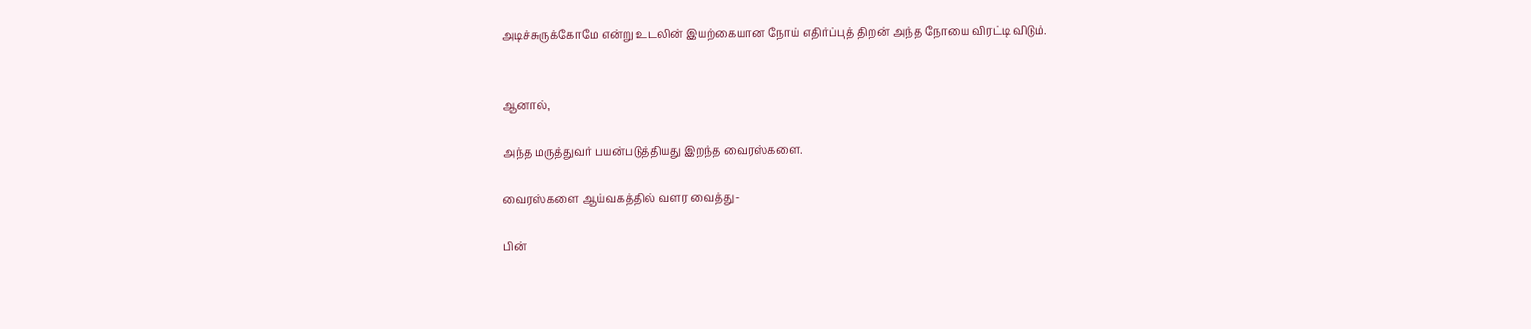அடிச்சுருக்கோமே என்று உடலின் இயற்கையான நோய் எதிர்ப்புத் திறன் அந்த நோயை விரட்டி விடும்.


ஆனால்,

அந்த மருத்துவர் பயன்படுத்தியது இறந்த வைரஸ்களை.

வைரஸ்களை ஆய்வகத்தில் வளர வைத்து-

பின்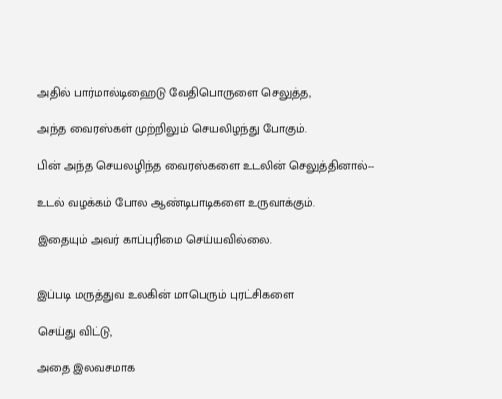அதில் பார்மால்டிஹைடு வேதிபொருளை செலுத்த,

அந்த வைரஸ்கள் முற்றிலும் செயலிழந்து போகும்.

பின் அந்த செயலழிந்த வைரஸ்களை உடலின் செலுத்தினால்--

உடல் வழக்கம் போல ஆண்டிபாடிகளை உருவாக்கும்.

இதையும் அவர் காப்புரிமை செய்யவில்லை.


இப்படி மருத்துவ உலகின் மாபெரும் புரட்சிகளை

செய்து விட்டு,

அதை இலவசமாக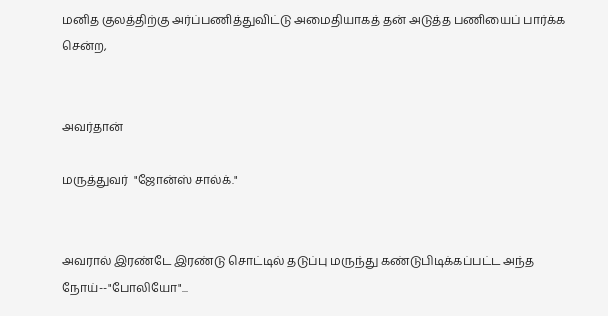மனித குலத்திற்கு அர்ப்பணித்துவிட்டு அமைதியாகத் தன் அடுத்த பணியைப் பார்க்க சென்ற,


அவர்தான்

மருத்துவர்  "ஜோன்ஸ் சால்க்."


அவரால் இரண்டே இரண்டு சொட்டில் தடுப்பு மருந்து கண்டுபிடிக்கப்பட்ட அந்த நோய்--"போலியோ"...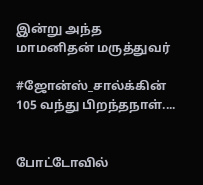இன்று அந்த மாமனிதன் மருத்துவர்

#ஜோன்ஸ்_சால்க்கின் 105 வந்து பிறந்தநாள்....


போட்டோவில்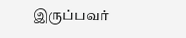இருப்பவர்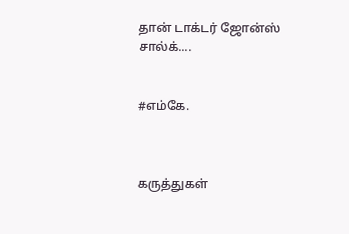தான் டாக்டர் ஜோன்ஸ் சால்க்....


#எம்கே.



கருத்துகள்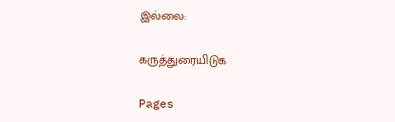இல்லை:

கருத்துரையிடுக

Pages